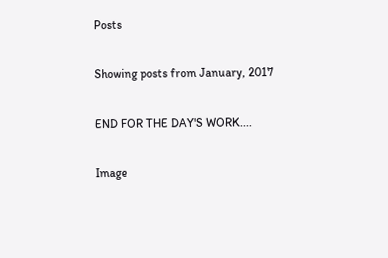Posts

Showing posts from January, 2017

END FOR THE DAY'S WORK....

Image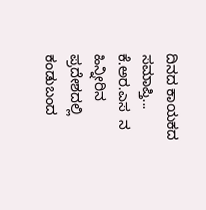ದಿನದ ಕಾಯಕದ ಸಮಾಪ್ತಿ...          ಕೆ.ಅರ.ಎಸ  ನ   ಹಿನ್ನೀರಿನ ಪ್ರದೇಶದಲ್ಲಿ ಕಂಡುಬಂದ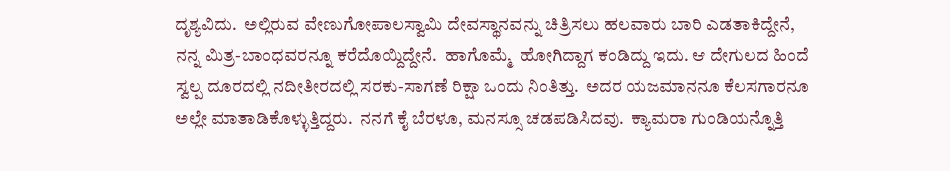ದೃಶ್ಯವಿದು.  ಅಲ್ಲಿರುವ ವೇಣುಗೋಪಾಲಸ್ವಾಮಿ ದೇವಸ್ಥಾನವನ್ನು ಚಿತ್ರಿಸಲು ಹಲವಾರು ಬಾರಿ ಎಡತಾಕಿದ್ದೇನೆ, ನನ್ನ ಮಿತ್ರ-ಬಾಂಧವರನ್ನೂ ಕರೆದೊಯ್ದಿದ್ದೇನೆ.  ಹಾಗೊಮ್ಮೆ  ಹೋಗಿದ್ದಾಗ ಕಂಡಿದ್ದು ಇದು. ಆ ದೇಗುಲದ ಹಿಂದೆ ಸ್ವಲ್ಪ ದೂರದಲ್ಲಿ ನದೀತೀರದಲ್ಲಿ ಸರಕು-ಸಾಗಣೆ ರಿಕ್ಷಾ ಒಂದು ನಿಂತಿತ್ತು.  ಅದರ ಯಜಮಾನನೂ ಕೆಲಸಗಾರನೂ ಅಲ್ಲೇ ಮಾತಾಡಿಕೊಳ್ಳುತ್ತಿದ್ದರು.  ನನಗೆ ಕೈ ಬೆರಳೂ, ಮನಸ್ಸೂ ಚಡಪಡಿಸಿದವು.  ಕ್ಯಾಮರಾ ಗುಂಡಿಯನ್ನೊತ್ತಿ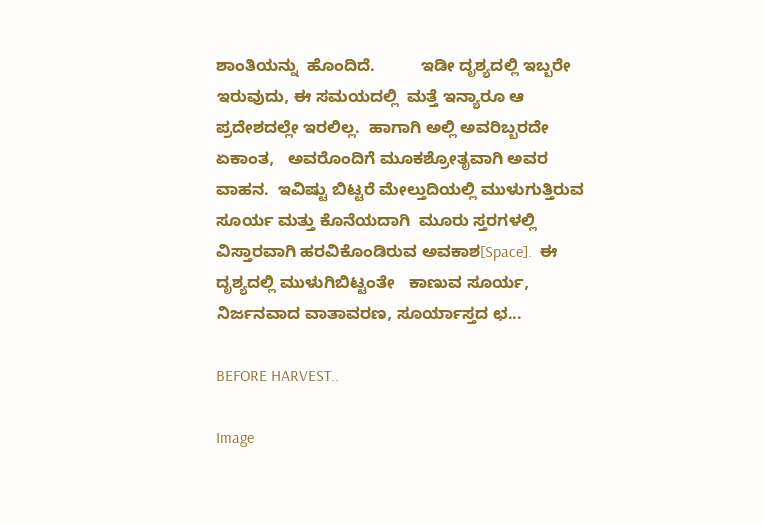ಶಾಂತಿಯನ್ನು  ಹೊಂದಿದೆ.          ಇಡೀ ದೃಶ್ಯದಲ್ಲಿ ಇಬ್ಬರೇ ಇರುವುದು, ಈ ಸಮಯದಲ್ಲಿ  ಮತ್ತೆ ಇನ್ಯಾರೂ ಆ ಪ್ರದೇಶದಲ್ಲೇ ಇರಲಿಲ್ಲ.  ಹಾಗಾಗಿ ಅಲ್ಲಿ ಅವರಿಬ್ಬರದೇ ಏಕಾಂತ,   ಅವರೊಂದಿಗೆ ಮೂಕಶ್ರೋತೃವಾಗಿ ಅವರ ವಾಹನ.  ಇವಿಷ್ಟು ಬಿಟ್ಟರೆ ಮೇಲ್ತುದಿಯಲ್ಲಿ ಮುಳುಗುತ್ತಿರುವ ಸೂರ್ಯ ಮತ್ತು ಕೊನೆಯದಾಗಿ  ಮೂರು ಸ್ತರಗಳಲ್ಲಿ ವಿಸ್ತಾರವಾಗಿ ಹರವಿಕೊಂಡಿರುವ ಅವಕಾಶ[Space].  ಈ ದೃಶ್ಯದಲ್ಲಿ ಮುಳುಗಿಬಿಟ್ಟಂತೇ   ಕಾಣುವ ಸೂರ್ಯ, ನಿರ್ಜನವಾದ ವಾತಾವರಣ, ಸೂರ್ಯಾಸ್ತದ ಛ...

BEFORE HARVEST..

Image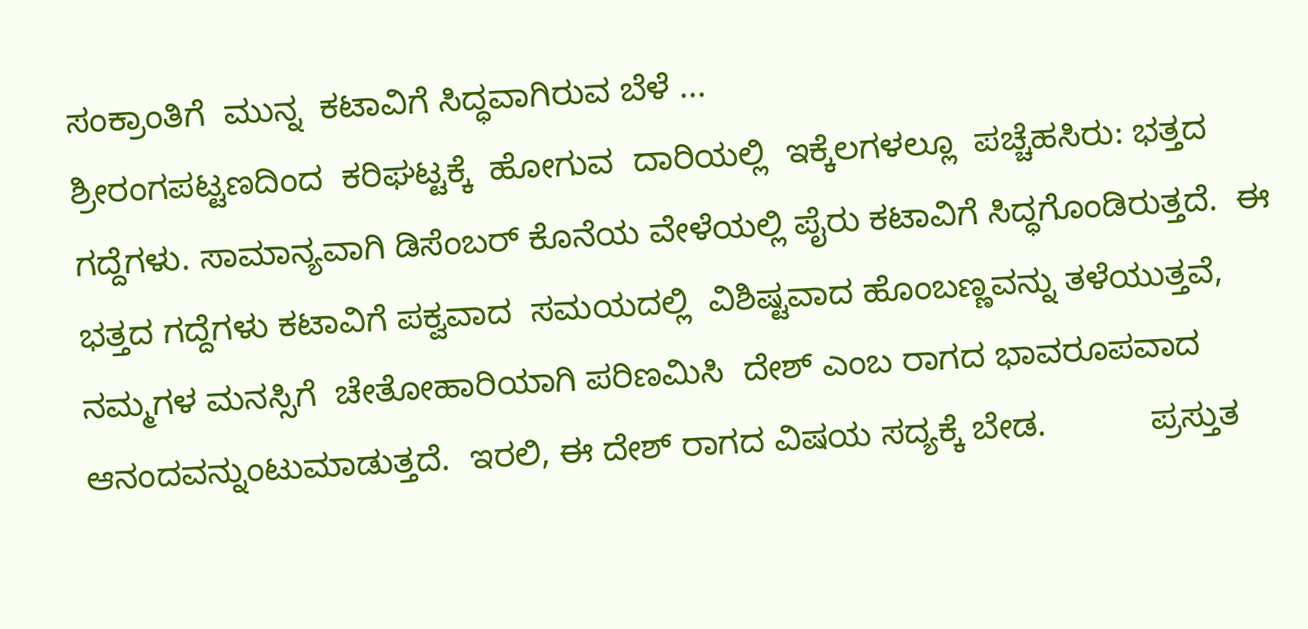ಸಂಕ್ರಾಂತಿಗೆ  ಮುನ್ನ  ಕಟಾವಿಗೆ ಸಿದ್ಧವಾಗಿರುವ ಬೆಳೆ ...                                       ಶ್ರೀರಂಗಪಟ್ಟಣದಿಂದ  ಕರಿಘಟ್ಟಕ್ಕೆ  ಹೋಗುವ  ದಾರಿಯಲ್ಲಿ  ಇಕ್ಕೆಲಗಳಲ್ಲೂ  ಪಚ್ಚೆಹಸಿರು: ಭತ್ತದ ಗದ್ದೆಗಳು. ಸಾಮಾನ್ಯವಾಗಿ ಡಿಸೆಂಬರ್ ಕೊನೆಯ ವೇಳೆಯಲ್ಲಿ ಪೈರು ಕಟಾವಿಗೆ ಸಿದ್ಧಗೊಂಡಿರುತ್ತದೆ.  ಈ   ಭತ್ತದ ಗದ್ದೆಗಳು ಕಟಾವಿಗೆ ಪಕ್ವವಾದ  ಸಮಯದಲ್ಲಿ  ವಿಶಿಷ್ಟವಾದ ಹೊಂಬಣ್ಣವನ್ನು ತಳೆಯುತ್ತವೆ, ನಮ್ಮಗಳ ಮನಸ್ಸಿಗೆ  ಚೇತೋಹಾರಿಯಾಗಿ ಪರಿಣಮಿಸಿ  ದೇಶ್ ಎಂಬ ರಾಗದ ಭಾವರೂಪವಾದ  ಆನಂದವನ್ನುಂಟುಮಾಡುತ್ತದೆ.  ಇರಲಿ, ಈ ದೇಶ್ ರಾಗದ ವಿಷಯ ಸದ್ಯಕ್ಕೆ ಬೇಡ.           ಪ್ರಸ್ತುತ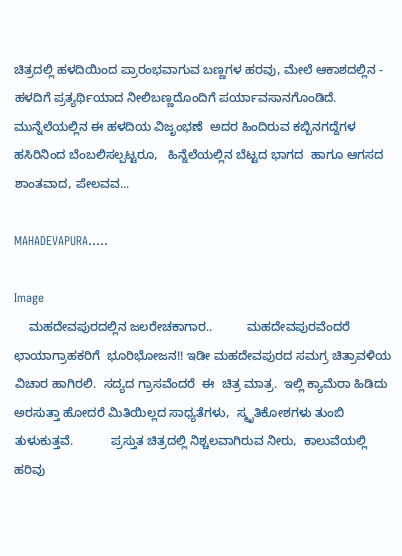ಚಿತ್ರದಲ್ಲಿ ಹಳದಿಯಿಂದ ಪ್ರಾರಂಭವಾಗುವ ಬಣ್ಣಗಳ ಹರವು, ಮೇಲೆ ಆಕಾಶದಲ್ಲಿನ - ಹಳದಿಗೆ ಪ್ರತ್ಯರ್ಥಿಯಾದ ನೀಲಿಬಣ್ಣದೊಂದಿಗೆ ಪರ್ಯಾವಸಾನಗೊಂಡಿದೆ. ಮುನ್ನೆಲೆಯಲ್ಲಿನ ಈ ಹಳದಿಯ ವಿಜೃಂಭಣೆ  ಅದರ ಹಿಂದಿರುವ ಕಬ್ಬಿನಗದ್ದೆಗಳ ಹಸಿರಿನಿಂದ ಬೆಂಬಲಿಸಲ್ಪಟ್ಟರೂ,   ಹಿನ್ನೆಲೆಯಲ್ಲಿನ ಬೆಟ್ಟದ ಭಾಗದ  ಹಾಗೂ ಆಗಸದ ಶಾಂತವಾದ, ಪೇಲವವ...

MAHADEVAPURA.....

Image
    ಮಹದೇವಪುರದಲ್ಲಿನ ಜಲರೇಚಕಾಗಾರ..          ಮಹದೇವಪುರವೆಂದರೆ ಛಾಯಾಗ್ರಾಹಕರಿಗೆ  ಭೂರಿಭೋಜನ!! ಇಡೀ ಮಹದೇವಪುರದ ಸಮಗ್ರ ಚಿತ್ರಾವಳಿಯ ವಿಚಾರ ಹಾಗಿರಲಿ.  ಸದ್ಯದ ಗ್ರಾಸವೆಂದರೆ  ಈ  ಚಿತ್ರ ಮಾತ್ರ.  ಇಲ್ಲಿ ಕ್ಯಾಮೆರಾ ಹಿಡಿದು ಅರಸುತ್ತಾ ಹೋದರೆ ಮಿತಿಯಿಲ್ಲದ ಸಾಧ್ಯತೆಗಳು,  ಸ್ಮೃತಿಕೋಶಗಳು ತುಂಬಿ ತುಳುಕುತ್ತವೆ.           ಪ್ರಸ್ತುತ ಚಿತ್ರದಲ್ಲಿ ನಿಶ್ಚಲವಾಗಿರುವ ನೀರು,  ಕಾಲುವೆಯಲ್ಲಿ  ಹರಿವು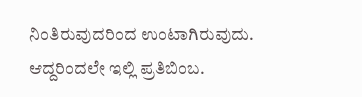ನಿಂತಿರುವುದರಿಂದ ಉಂಟಾಗಿರುವುದು. ಆದ್ದರಿಂದಲೇ ಇಲ್ಲಿ ಪ್ರತಿಬಿಂಬ.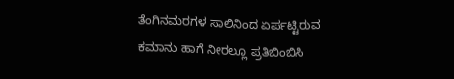ತೆಂಗಿನಮರಗಳ ಸಾಲಿನಿಂದ ಏರ್ಪಟ್ಟಿರುವ ಕಮಾನು ಹಾಗೆ ನೀರಲ್ಲೂ ಪ್ರತಿಬಿಂಬಿಸಿ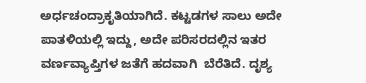ಅರ್ಧಚಂದ್ರಾಕೃತಿಯಾಗಿದೆ. ಕಟ್ಟಡಗಳ ಸಾಲು ಅದೇ ಪಾತಳಿಯಲ್ಲಿ ಇದ್ದು, ಅದೇ ಪರಿಸರದಲ್ಲಿನ ಇತರ ವರ್ಣವ್ಯಾಪ್ತಿಗಳ ಜತೆಗೆ ಹದವಾಗಿ  ಬೆರೆತಿದೆ. ದೃಶ್ಯ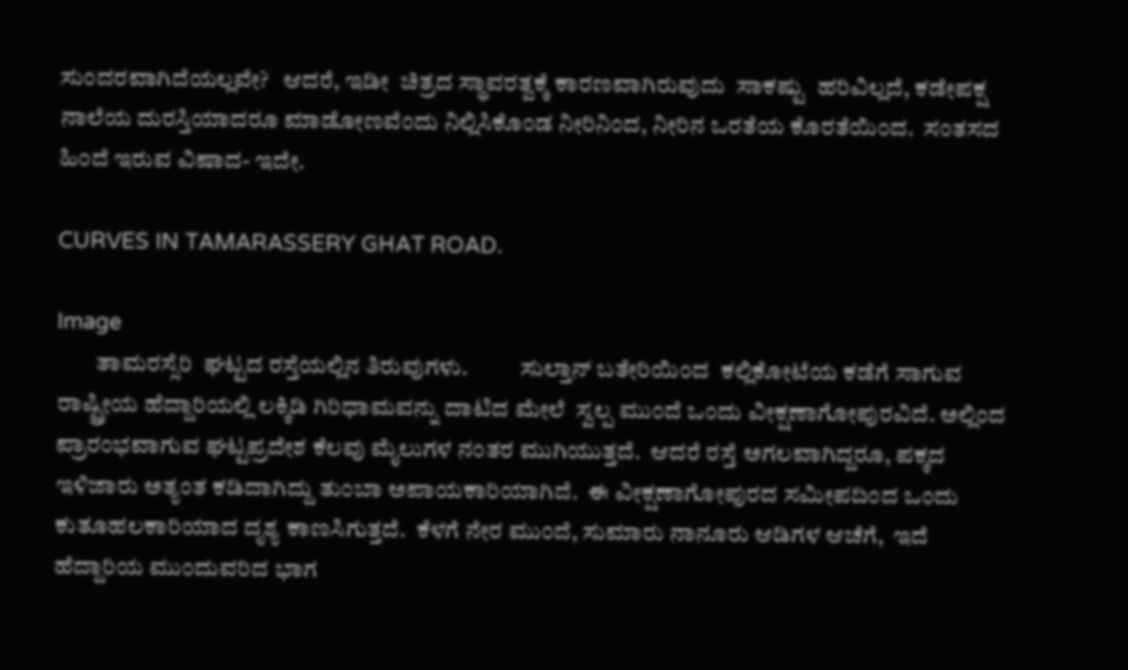ಸುಂದರವಾಗಿದೆಯಲ್ಲವೇ?   ಆದರೆ, ಇಡೀ  ಚಿತ್ರದ ಸ್ಥಾವರತ್ವಕ್ಕೆ ಕಾರಣವಾಗಿರುವುದು  ಸಾಕಷ್ಟು  ಹರಿವಿಲ್ಲದೆ, ಕಡೇಪಕ್ಷ ನಾಲೆಯ ದುರಸ್ತಿಯಾದರೂ ಮಾಡೋಣವೆಂದು ನಿಲ್ಲಿಸಿಕೊಂಡ ನೀರಿನಿಂದ, ನೀರಿನ ಒರತೆಯ ಕೊರತೆಯಿಂದ.  ಸಂತಸದ ಹಿಂದೆ ಇರುವ ವಿಷಾದ- ಇದೇ.

CURVES IN TAMARASSERY GHAT ROAD.

Image
        ತಾಮರಸ್ಸೆರಿ  ಘಟ್ಟದ ರಸ್ತೆಯಲ್ಲಿನ ತಿರುವುಗಳು.           ಸುಲ್ತಾನ್ ಬತೇರಿಯಿಂದ  ಕಲ್ಲಿಕೋಟೆಯ ಕಡೆಗೆ ಸಾಗುವ ರಾಷ್ಟ್ರೀಯ ಹೆದ್ದಾರಿಯಲ್ಲಿ ಲಕ್ಕಿಡಿ ಗಿರಿಧಾಮವನ್ನು ದಾಟಿದ ಮೇಲೆ  ಸ್ವಲ್ಪ ಮುಂದೆ ಒಂದು ವೀಕ್ಷಣಾಗೋಪುರವಿದೆ. ಅಲ್ಲಿಂದ ಪ್ರಾರಂಭವಾಗುವ ಘಟ್ಟಪ್ರದೇಶ ಕೆಲವು ಮೈಲುಗಳ ನಂತರ ಮುಗಿಯುತ್ತದೆ.  ಆದರೆ ರಸ್ತೆ ಅಗಲವಾಗಿದ್ದರೂ, ಪಕ್ಕದ ಇಳಿಜಾರು ಅತ್ಯಂತ ಕಡಿದಾಗಿದ್ದು ತುಂಬಾ ಅಪಾಯಕಾರಿಯಾಗಿದೆ.  ಈ ವೀಕ್ಷಣಾಗೋಪುರದ ಸಮೀಪದಿಂದ ಒಂದು ಕುತೂಹಲಕಾರಿಯಾದ ದೃಶ್ಯ ಕಾಣಸಿಗುತ್ತದೆ.  ಕೆಳಗೆ ನೇರ ಮುಂದೆ, ಸುಮಾರು ನಾನೂರು ಆಡಿಗಳ ಆಚೆಗೆ,  ಇದೆ ಹೆದ್ದಾರಿಯ ಮುಂದುವರಿದ ಭಾಗ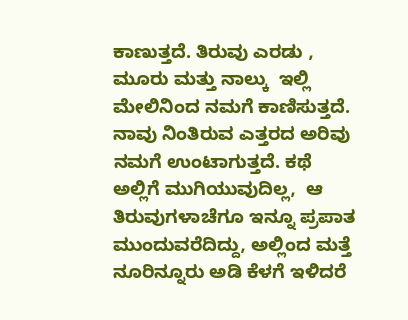ಕಾಣುತ್ತದೆ. ತಿರುವು ಎರಡು , ಮೂರು ಮತ್ತು ನಾಲ್ಕು  ಇಲ್ಲಿ ಮೇಲಿನಿಂದ ನಮಗೆ ಕಾಣಿಸುತ್ತದೆ.  ನಾವು ನಿಂತಿರುವ ಎತ್ತರದ ಅರಿವು ನಮಗೆ ಉಂಟಾಗುತ್ತದೆ. ಕಥೆ ಅಲ್ಲಿಗೆ ಮುಗಿಯುವುದಿಲ್ಲ,  ಆ ತಿರುವುಗಳಾಚೆಗೂ ಇನ್ನೂ ಪ್ರಪಾತ ಮುಂದುವರೆದಿದ್ದು, ಅಲ್ಲಿಂದ ಮತ್ತೆ ನೂರಿನ್ನೂರು ಅಡಿ ಕೆಳಗೆ ಇಳಿದರೆ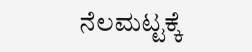ನೆಲಮಟ್ಟಕ್ಕೆ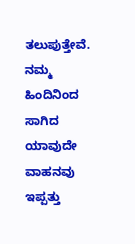ತಲುಪುತ್ತೇವೆ.  ನಮ್ಮ ಹಿಂದಿನಿಂದ ಸಾಗಿದ ಯಾವುದೇ ವಾಹನವು ಇಪ್ಪತ್ತು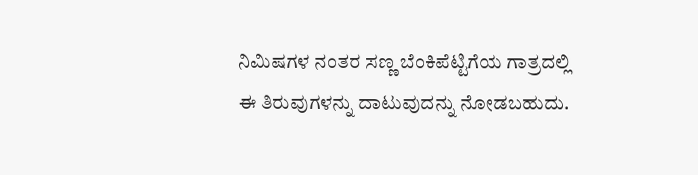ನಿಮಿಷಗಳ ನಂತರ ಸಣ್ಣ ಬೆಂಕಿಪೆಟ್ಟಿಗೆಯ ಗಾತ್ರದಲ್ಲಿ ಈ ತಿರುವುಗಳನ್ನು ದಾಟುವುದನ್ನು ನೋಡಬಹುದು.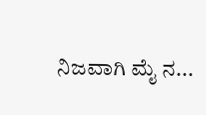ನಿಜವಾಗಿ ಮೈ ನ...